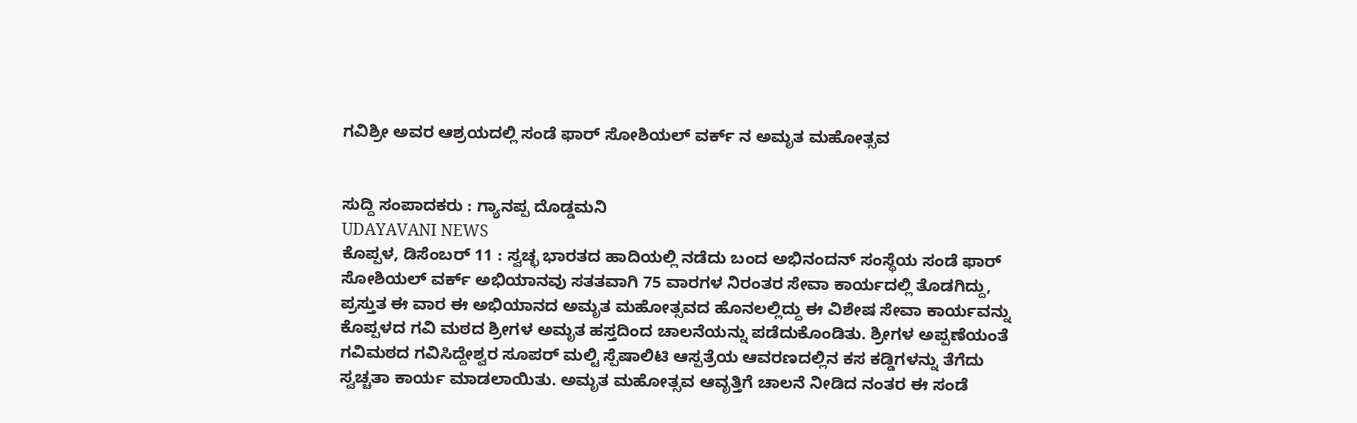ಗವಿಶ್ರೀ ಅವರ ಆಶ್ರಯದಲ್ಲಿ ಸಂಡೆ ಫಾರ್ ಸೋಶಿಯಲ್ ವರ್ಕ್ ನ ಅಮೃತ ಮಹೋತ್ಸವ


ಸುದ್ದಿ ಸಂಪಾದಕರು : ಗ್ಯಾನಪ್ಪ ದೊಡ್ಡಮನಿ
UDAYAVANI NEWS
ಕೊಪ್ಪಳ, ಡಿಸೆಂಬರ್ 11 : ಸ್ವಚ್ಛ ಭಾರತದ ಹಾದಿಯಲ್ಲಿ ನಡೆದು ಬಂದ ಅಭಿನಂದನ್ ಸಂಸ್ಥೆಯ ಸಂಡೆ ಫಾರ್ ಸೋಶಿಯಲ್ ವರ್ಕ್ ಅಭಿಯಾನವು ಸತತವಾಗಿ 75 ವಾರಗಳ ನಿರಂತರ ಸೇವಾ ಕಾರ್ಯದಲ್ಲಿ ತೊಡಗಿದ್ದು, ಪ್ರಸ್ತುತ ಈ ವಾರ ಈ ಅಭಿಯಾನದ ಅಮೃತ ಮಹೋತ್ಸವದ ಹೊನಲಲ್ಲಿದ್ದು ಈ ವಿಶೇಷ ಸೇವಾ ಕಾರ್ಯವನ್ನು ಕೊಪ್ಪಳದ ಗವಿ ಮಠದ ಶ್ರೀಗಳ ಅಮೃತ ಹಸ್ತದಿಂದ ಚಾಲನೆಯನ್ನು ಪಡೆದುಕೊಂಡಿತು. ಶ್ರೀಗಳ ಅಪ್ಪಣೆಯಂತೆ ಗವಿಮಠದ ಗವಿಸಿದ್ದೇಶ್ವರ ಸೂಪರ್ ಮಲ್ಟಿ ಸ್ಪೆಷಾಲಿಟಿ ಆಸ್ಪತ್ರೆಯ ಆವರಣದಲ್ಲಿನ ಕಸ ಕಡ್ಡಿಗಳನ್ನು ತೆಗೆದು ಸ್ವಚ್ಚತಾ ಕಾರ್ಯ ಮಾಡಲಾಯಿತು. ಅಮೃತ ಮಹೋತ್ಸವ ಆವೃತ್ತಿಗೆ ಚಾಲನೆ ನೀಡಿದ ನಂತರ ಈ ಸಂಡೆ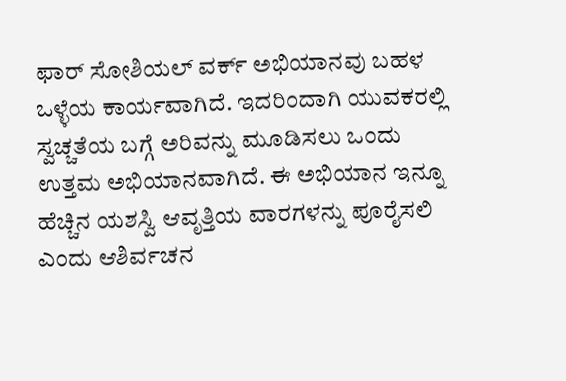ಫಾರ್ ಸೋಶಿಯಲ್ ವರ್ಕ್ ಅಭಿಯಾನವು ಬಹಳ ಒಳ್ಳೆಯ ಕಾರ್ಯವಾಗಿದೆ. ಇದರಿಂದಾಗಿ ಯುವಕರಲ್ಲಿ ಸ್ವಚ್ಚತೆಯ ಬಗ್ಗೆ ಅರಿವನ್ನು ಮೂಡಿಸಲು ಒಂದು ಉತ್ತಮ ಅಭಿಯಾನವಾಗಿದೆ. ಈ ಅಭಿಯಾನ ಇನ್ನೂ ಹೆಚ್ಚಿನ ಯಶಸ್ವಿ ಆವೃತ್ತಿಯ ವಾರಗಳನ್ನು ಪೂರೈಸಲಿ ಎಂದು ಆಶಿರ್ವಚನ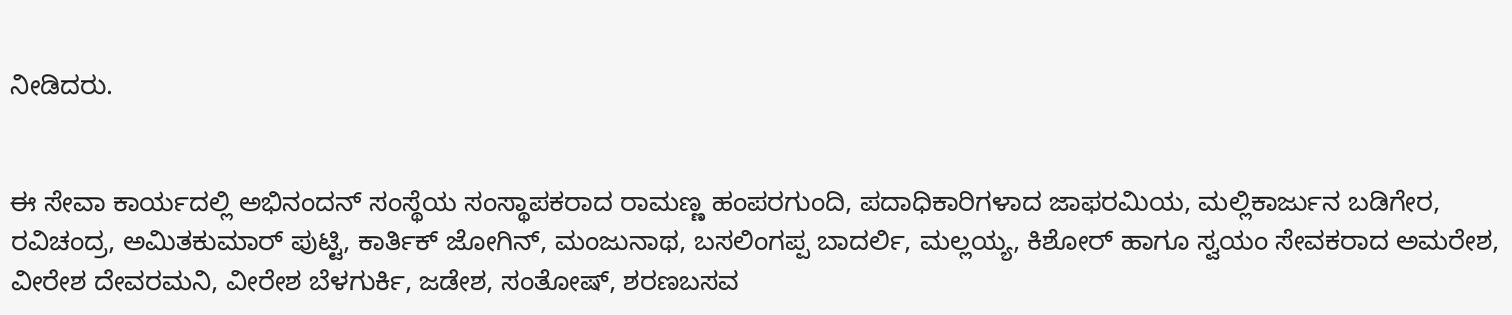ನೀಡಿದರು.


ಈ ಸೇವಾ ಕಾರ್ಯದಲ್ಲಿ ಅಭಿನಂದನ್ ಸಂಸ್ಥೆಯ ಸಂಸ್ಥಾಪಕರಾದ ರಾಮಣ್ಣ ಹಂಪರಗುಂದಿ, ಪದಾಧಿಕಾರಿಗಳಾದ ಜಾಫರಮಿಯ, ಮಲ್ಲಿಕಾರ್ಜುನ ಬಡಿಗೇರ, ರವಿಚಂದ್ರ, ಅಮಿತಕುಮಾರ್ ಪುಟ್ಟಿ, ಕಾರ್ತಿಕ್ ಜೋಗಿನ್, ಮಂಜುನಾಥ, ಬಸಲಿಂಗಪ್ಪ ಬಾದರ್ಲಿ, ಮಲ್ಲಯ್ಯ, ಕಿಶೋರ್ ಹಾಗೂ ಸ್ವಯಂ ಸೇವಕರಾದ ಅಮರೇಶ, ವೀರೇಶ ದೇವರಮನಿ, ವೀರೇಶ ಬೆಳಗುರ್ಕಿ, ಜಡೇಶ, ಸಂತೋಷ್, ಶರಣಬಸವ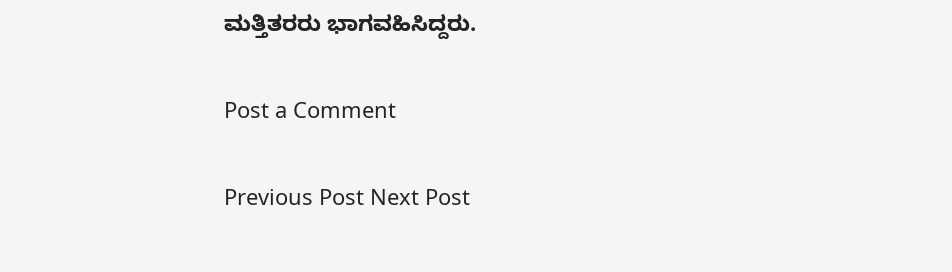ಮತ್ತಿತರರು ಭಾಗವಹಿಸಿದ್ದರು.

Post a Comment

Previous Post Next Post